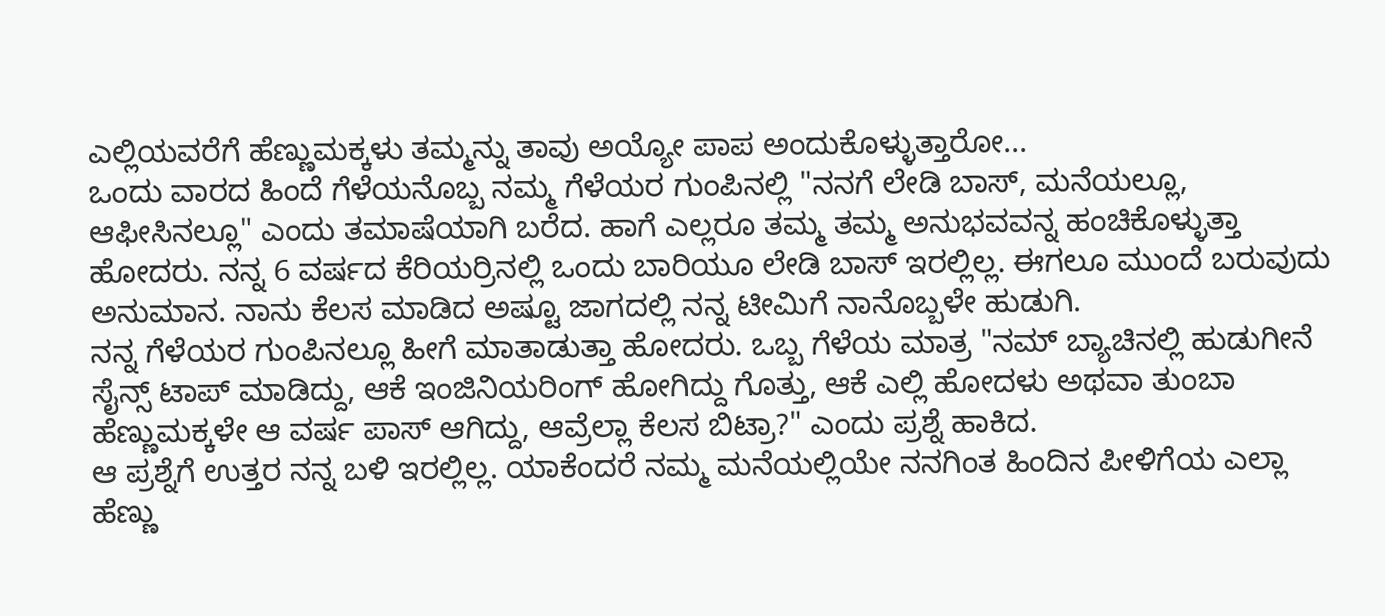ಎಲ್ಲಿಯವರೆಗೆ ಹೆಣ್ಣುಮಕ್ಕಳು ತಮ್ಮನ್ನು ತಾವು ಅಯ್ಯೋ ಪಾಪ ಅಂದುಕೊಳ್ಳುತ್ತಾರೋ...
ಒಂದು ವಾರದ ಹಿಂದೆ ಗೆಳೆಯನೊಬ್ಬ ನಮ್ಮ ಗೆಳೆಯರ ಗುಂಪಿನಲ್ಲಿ "ನನಗೆ ಲೇಡಿ ಬಾಸ್, ಮನೆಯಲ್ಲೂ, ಆಫೀಸಿನಲ್ಲೂ" ಎಂದು ತಮಾಷೆಯಾಗಿ ಬರೆದ. ಹಾಗೆ ಎಲ್ಲರೂ ತಮ್ಮ ತಮ್ಮ ಅನುಭವವನ್ನ ಹಂಚಿಕೊಳ್ಳುತ್ತಾ ಹೋದರು. ನನ್ನ 6 ವರ್ಷದ ಕೆರಿಯರ್ರಿನಲ್ಲಿ ಒಂದು ಬಾರಿಯೂ ಲೇಡಿ ಬಾಸ್ ಇರಲ್ಲಿಲ್ಲ. ಈಗಲೂ ಮುಂದೆ ಬರುವುದು ಅನುಮಾನ. ನಾನು ಕೆಲಸ ಮಾಡಿದ ಅಷ್ಟೂ ಜಾಗದಲ್ಲಿ ನನ್ನ ಟೀಮಿಗೆ ನಾನೊಬ್ಬಳೇ ಹುಡುಗಿ.
ನನ್ನ ಗೆಳೆಯರ ಗುಂಪಿನಲ್ಲೂ ಹೀಗೆ ಮಾತಾಡುತ್ತಾ ಹೋದರು. ಒಬ್ಬ ಗೆಳೆಯ ಮಾತ್ರ "ನಮ್ ಬ್ಯಾಚಿನಲ್ಲಿ ಹುಡುಗೀನೆ ಸೈನ್ಸ್ ಟಾಪ್ ಮಾಡಿದ್ದು, ಆಕೆ ಇಂಜಿನಿಯರಿಂಗ್ ಹೋಗಿದ್ದು ಗೊತ್ತು, ಆಕೆ ಎಲ್ಲಿ ಹೋದಳು ಅಥವಾ ತುಂಬಾ ಹೆಣ್ಣುಮಕ್ಕಳೇ ಆ ವರ್ಷ ಪಾಸ್ ಆಗಿದ್ದು, ಆವ್ರೆಲ್ಲಾ ಕೆಲಸ ಬಿಟ್ರಾ?" ಎಂದು ಪ್ರಶ್ನೆ ಹಾಕಿದ.
ಆ ಪ್ರಶ್ನೆಗೆ ಉತ್ತರ ನನ್ನ ಬಳಿ ಇರಲ್ಲಿಲ್ಲ. ಯಾಕೆಂದರೆ ನಮ್ಮ ಮನೆಯಲ್ಲಿಯೇ ನನಗಿಂತ ಹಿಂದಿನ ಪೀಳಿಗೆಯ ಎಲ್ಲಾ ಹೆಣ್ಣು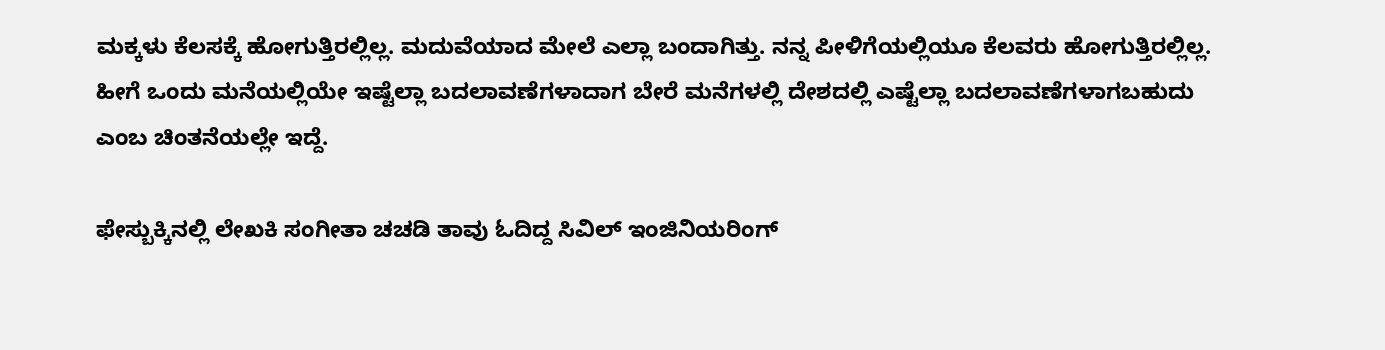ಮಕ್ಕಳು ಕೆಲಸಕ್ಕೆ ಹೋಗುತ್ತಿರಲ್ಲಿಲ್ಲ. ಮದುವೆಯಾದ ಮೇಲೆ ಎಲ್ಲಾ ಬಂದಾಗಿತ್ತು. ನನ್ನ ಪೀಳಿಗೆಯಲ್ಲಿಯೂ ಕೆಲವರು ಹೋಗುತ್ತಿರಲ್ಲಿಲ್ಲ. ಹೀಗೆ ಒಂದು ಮನೆಯಲ್ಲಿಯೇ ಇಷ್ಟೆಲ್ಲಾ ಬದಲಾವಣೆಗಳಾದಾಗ ಬೇರೆ ಮನೆಗಳಲ್ಲಿ ದೇಶದಲ್ಲಿ ಎಷ್ಟೆಲ್ಲಾ ಬದಲಾವಣೆಗಳಾಗಬಹುದು ಎಂಬ ಚಿಂತನೆಯಲ್ಲೇ ಇದ್ದೆ.

ಫೇಸ್ಬುಕ್ಕಿನಲ್ಲಿ ಲೇಖಕಿ ಸಂಗೀತಾ ಚಚಡಿ ತಾವು ಓದಿದ್ದ ಸಿವಿಲ್ ಇಂಜಿನಿಯರಿಂಗ್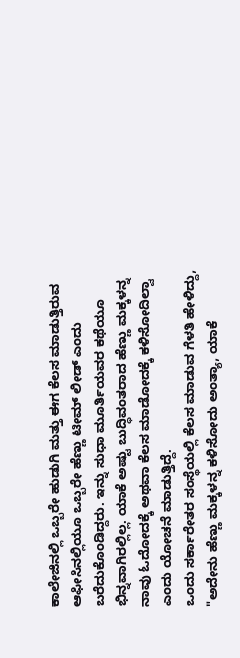ಕಾಲೇಜಿನಲ್ಲಿ ಒಬ್ಬರೇ ಹುಡುಗಿ ಮತ್ತು ಈಗ ಕೆಲಸ ಮಾಡುತ್ತಿರುವ ಆಫೀಸಿನಲ್ಲಿಯೂ ಒಬ್ಬರೇ ಹೆಣ್ಣು ಟೀಮ್ ಲೀಡ್ ಎಂದು ಬರೆದುಕೊಂಡಿದ್ದರು. ಇನ್ನು ಸುಧಾ ಮೂರ್ತಿಯವರ ಕಥೆಯೂ ಭಿನ್ನವಾಗಿರಲ್ಲಿಲ್ಲ. ಯಾಕೆ ಅಷ್ಟು ಬುದ್ಧಿವಂತರಾದ ಹೆಣ್ಣು ಮಕ್ಕಳನ್ನ ನಾವು ಓದೋದಕ್ಕೆ ಅಥವಾ ಕೆಲಸ ಮಾಡೋದಕ್ಕೆ ಕಳಿಸೋದಿಲ್ವಾ ಎಂದು ಯೋಚನೆ ಮಾಡುತ್ತಿದ್ದೆ.
ಒಂದು ಸರ್ಕಾರೇತರ ಸಂಸ್ಥೆಯಲ್ಲಿ ಕೆಲಸ ಮಾಡುವ ಗೆಳತಿ ಹೇಳಿದ್ದು, "ಅದೇನು ಹೆಣ್ಣು ಮಕ್ಕಳನ್ನ ಕಳಿಸೋದು ಅಂತ್ಯಾ, ಯಾಕೆ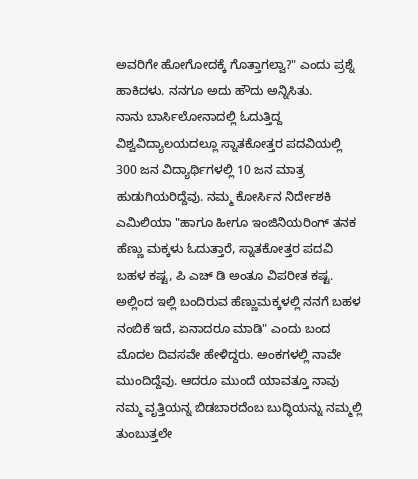ಅವರಿಗೇ ಹೋಗೋದಕ್ಕೆ ಗೊತ್ತಾಗಲ್ವಾ?" ಎಂದು ಪ್ರಶ್ನೆ ಹಾಕಿದಳು. ನನಗೂ ಅದು ಹೌದು ಅನ್ನಿಸಿತು.
ನಾನು ಬಾರ್ಸಿಲೋನಾದಲ್ಲಿ ಓದುತ್ತಿದ್ದ ವಿಶ್ವವಿದ್ಯಾಲಯದಲ್ಲೂ ಸ್ನಾತಕೋತ್ತರ ಪದವಿಯಲ್ಲಿ 300 ಜನ ವಿದ್ಯಾರ್ಥಿಗಳಲ್ಲಿ 10 ಜನ ಮಾತ್ರ ಹುಡುಗಿಯರಿದ್ದೆವು. ನಮ್ಮ ಕೋರ್ಸಿನ ನಿರ್ದೇಶಕಿ ಎಮಿಲಿಯಾ "ಹಾಗೂ ಹೀಗೂ ಇಂಜಿನಿಯರಿಂಗ್ ತನಕ ಹೆಣ್ಣು ಮಕ್ಕಳು ಓದುತ್ತಾರೆ, ಸ್ನಾತಕೋತ್ತರ ಪದವಿ ಬಹಳ ಕಷ್ಟ, ಪಿ ಎಚ್ ಡಿ ಅಂತೂ ವಿಪರೀತ ಕಷ್ಟ. ಅಲ್ಲಿಂದ ಇಲ್ಲಿ ಬಂದಿರುವ ಹೆಣ್ಣುಮಕ್ಕಳಲ್ಲಿ ನನಗೆ ಬಹಳ ನಂಬಿಕೆ ಇದೆ, ಏನಾದರೂ ಮಾಡಿ" ಎಂದು ಬಂದ ಮೊದಲ ದಿವಸವೇ ಹೇಳಿದ್ದರು. ಅಂಕಗಳಲ್ಲಿ ನಾವೇ ಮುಂದಿದ್ದೆವು. ಆದರೂ ಮುಂದೆ ಯಾವತ್ತೂ ನಾವು ನಮ್ಮ ವೃತ್ತಿಯನ್ನ ಬಿಡಬಾರದೆಂಬ ಬುದ್ಧಿಯನ್ನು ನಮ್ಮಲ್ಲಿ ತುಂಬುತ್ತಲೇ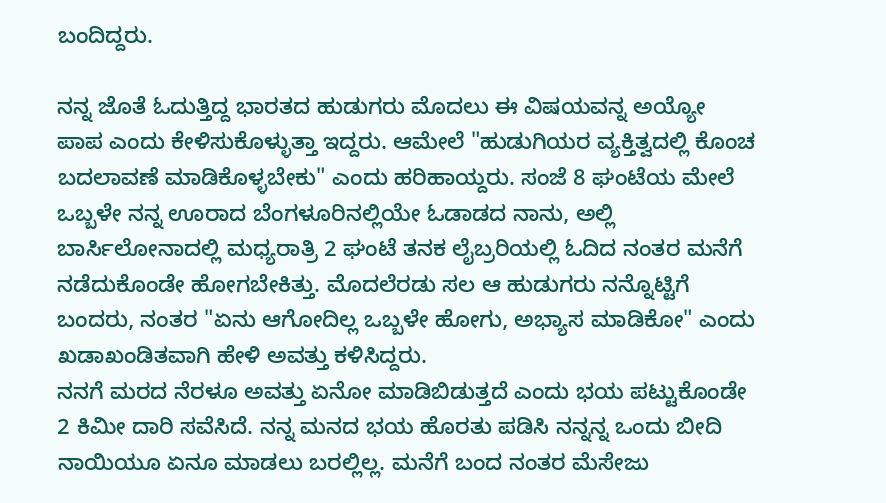ಬಂದಿದ್ದರು.

ನನ್ನ ಜೊತೆ ಓದುತ್ತಿದ್ದ ಭಾರತದ ಹುಡುಗರು ಮೊದಲು ಈ ವಿಷಯವನ್ನ ಅಯ್ಯೋ ಪಾಪ ಎಂದು ಕೇಳಿಸುಕೊಳ್ಳುತ್ತಾ ಇದ್ದರು. ಆಮೇಲೆ "ಹುಡುಗಿಯರ ವ್ಯಕ್ತಿತ್ವದಲ್ಲಿ ಕೊಂಚ ಬದಲಾವಣೆ ಮಾಡಿಕೊಳ್ಳಬೇಕು" ಎಂದು ಹರಿಹಾಯ್ದರು. ಸಂಜೆ 8 ಘಂಟೆಯ ಮೇಲೆ ಒಬ್ಬಳೇ ನನ್ನ ಊರಾದ ಬೆಂಗಳೂರಿನಲ್ಲಿಯೇ ಓಡಾಡದ ನಾನು, ಅಲ್ಲಿ ಬಾರ್ಸಿಲೋನಾದಲ್ಲಿ ಮಧ್ಯರಾತ್ರಿ 2 ಘಂಟೆ ತನಕ ಲೈಬ್ರರಿಯಲ್ಲಿ ಓದಿದ ನಂತರ ಮನೆಗೆ ನಡೆದುಕೊಂಡೇ ಹೋಗಬೇಕಿತ್ತು. ಮೊದಲೆರಡು ಸಲ ಆ ಹುಡುಗರು ನನ್ನೊಟ್ಟಿಗೆ ಬಂದರು, ನಂತರ "ಏನು ಆಗೋದಿಲ್ಲ ಒಬ್ಬಳೇ ಹೋಗು, ಅಭ್ಯಾಸ ಮಾಡಿಕೋ" ಎಂದು ಖಡಾಖಂಡಿತವಾಗಿ ಹೇಳಿ ಅವತ್ತು ಕಳಿಸಿದ್ದರು.
ನನಗೆ ಮರದ ನೆರಳೂ ಅವತ್ತು ಏನೋ ಮಾಡಿಬಿಡುತ್ತದೆ ಎಂದು ಭಯ ಪಟ್ಟುಕೊಂಡೇ 2 ಕಿಮೀ ದಾರಿ ಸವೆಸಿದೆ. ನನ್ನ ಮನದ ಭಯ ಹೊರತು ಪಡಿಸಿ ನನ್ನನ್ನ ಒಂದು ಬೀದಿ ನಾಯಿಯೂ ಏನೂ ಮಾಡಲು ಬರಲ್ಲಿಲ್ಲ. ಮನೆಗೆ ಬಂದ ನಂತರ ಮೆಸೇಜು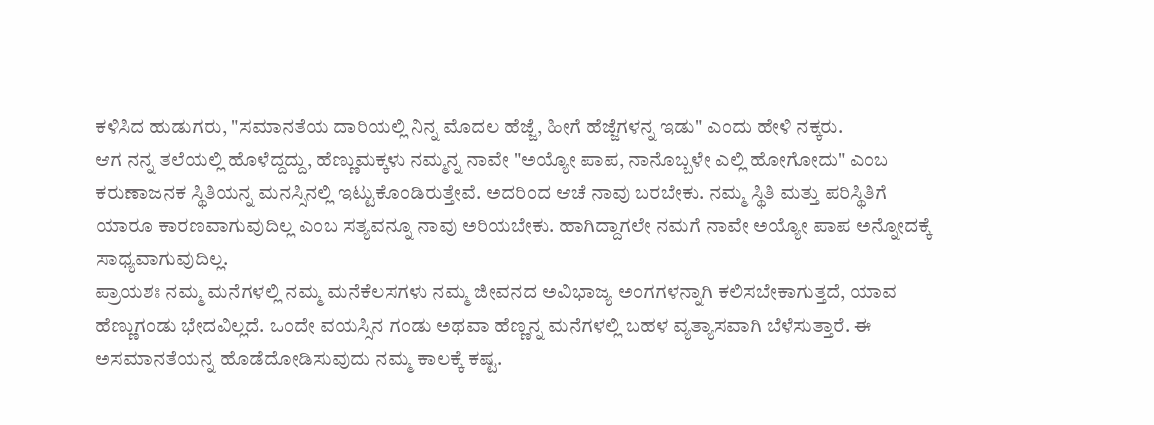ಕಳಿಸಿದ ಹುಡುಗರು, "ಸಮಾನತೆಯ ದಾರಿಯಲ್ಲಿ ನಿನ್ನ ಮೊದಲ ಹೆಜ್ಜೆ, ಹೀಗೆ ಹೆಜ್ಜೆಗಳನ್ನ ಇಡು" ಎಂದು ಹೇಳಿ ನಕ್ಕರು.
ಆಗ ನನ್ನ ತಲೆಯಲ್ಲಿ ಹೊಳೆದ್ದದ್ದು, ಹೆಣ್ಣುಮಕ್ಕಳು ನಮ್ಮನ್ನ ನಾವೇ "ಅಯ್ಯೋ ಪಾಪ, ನಾನೊಬ್ಬಳೇ ಎಲ್ಲಿ ಹೋಗೋದು" ಎಂಬ ಕರುಣಾಜನಕ ಸ್ಥಿತಿಯನ್ನ ಮನಸ್ಸಿನಲ್ಲಿ ಇಟ್ಟುಕೊಂಡಿರುತ್ತೇವೆ. ಅದರಿಂದ ಆಚೆ ನಾವು ಬರಬೇಕು. ನಮ್ಮ ಸ್ಥಿತಿ ಮತ್ತು ಪರಿಸ್ಥಿತಿಗೆ ಯಾರೂ ಕಾರಣವಾಗುವುದಿಲ್ಲ ಎಂಬ ಸತ್ಯವನ್ನೂ ನಾವು ಅರಿಯಬೇಕು. ಹಾಗಿದ್ದಾಗಲೇ ನಮಗೆ ನಾವೇ ಅಯ್ಯೋ ಪಾಪ ಅನ್ನೋದಕ್ಕೆ ಸಾಧ್ಯವಾಗುವುದಿಲ್ಲ.
ಪ್ರಾಯಶಃ ನಮ್ಮ ಮನೆಗಳಲ್ಲಿ ನಮ್ಮ ಮನೆಕೆಲಸಗಳು ನಮ್ಮ ಜೀವನದ ಅವಿಭಾಜ್ಯ ಅಂಗಗಳನ್ನಾಗಿ ಕಲಿಸಬೇಕಾಗುತ್ತದೆ, ಯಾವ ಹೆಣ್ಣುಗಂಡು ಭೇದವಿಲ್ಲದೆ. ಒಂದೇ ವಯಸ್ಸಿನ ಗಂಡು ಅಥವಾ ಹೆಣ್ಣನ್ನ ಮನೆಗಳಲ್ಲಿ ಬಹಳ ವ್ಯತ್ಯಾಸವಾಗಿ ಬೆಳೆಸುತ್ತಾರೆ. ಈ ಅಸಮಾನತೆಯನ್ನ ಹೊಡೆದೋಡಿಸುವುದು ನಮ್ಮ ಕಾಲಕ್ಕೆ ಕಷ್ಟ.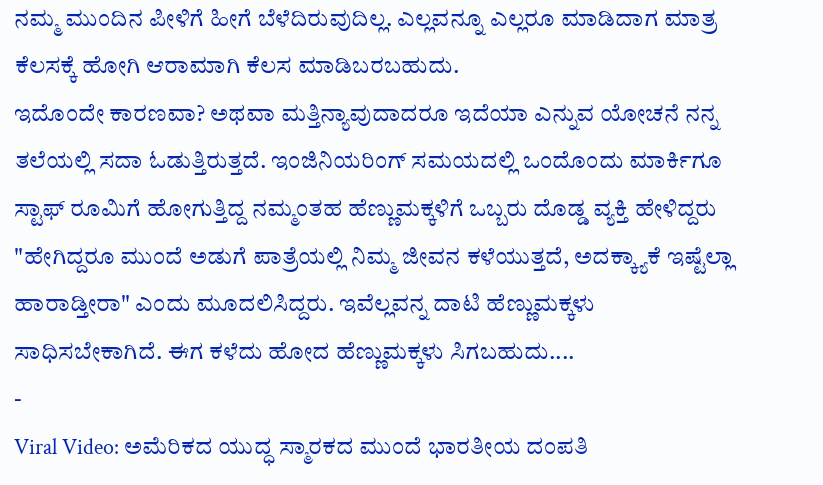ನಮ್ಮ ಮುಂದಿನ ಪೀಳಿಗೆ ಹೀಗೆ ಬೆಳೆದಿರುವುದಿಲ್ಲ. ಎಲ್ಲವನ್ನೂ ಎಲ್ಲರೂ ಮಾಡಿದಾಗ ಮಾತ್ರ ಕೆಲಸಕ್ಕೆ ಹೋಗಿ ಆರಾಮಾಗಿ ಕೆಲಸ ಮಾಡಿಬರಬಹುದು.
ಇದೊಂದೇ ಕಾರಣವಾ? ಅಥವಾ ಮತ್ತಿನ್ಯಾವುದಾದರೂ ಇದೆಯಾ ಎನ್ನುವ ಯೋಚನೆ ನನ್ನ ತಲೆಯಲ್ಲಿ ಸದಾ ಓಡುತ್ತಿರುತ್ತದೆ. ಇಂಜಿನಿಯರಿಂಗ್ ಸಮಯದಲ್ಲಿ ಒಂದೊಂದು ಮಾರ್ಕಿಗೂ ಸ್ಟಾಫ್ ರೂಮಿಗೆ ಹೋಗುತ್ತಿದ್ದ ನಮ್ಮಂತಹ ಹೆಣ್ಣುಮಕ್ಕಳಿಗೆ ಒಬ್ಬರು ದೊಡ್ಡ ವ್ಯಕ್ತಿ ಹೇಳಿದ್ದರು "ಹೇಗಿದ್ದರೂ ಮುಂದೆ ಅಡುಗೆ ಪಾತ್ರೆಯಲ್ಲಿ ನಿಮ್ಮ ಜೀವನ ಕಳೆಯುತ್ತದೆ, ಅದಕ್ಕ್ಯಾಕೆ ಇಷ್ಟೆಲ್ಲಾ ಹಾರಾಡ್ತೀರಾ" ಎಂದು ಮೂದಲಿಸಿದ್ದರು. ಇವೆಲ್ಲವನ್ನ ದಾಟಿ ಹೆಣ್ಣುಮಕ್ಕಳು ಸಾಧಿಸಬೇಕಾಗಿದೆ. ಈಗ ಕಳೆದು ಹೋದ ಹೆಣ್ಣುಮಕ್ಕಳು ಸಿಗಬಹುದು....
-
Viral Video: ಅಮೆರಿಕದ ಯುದ್ಧ ಸ್ಮಾರಕದ ಮುಂದೆ ಭಾರತೀಯ ದಂಪತಿ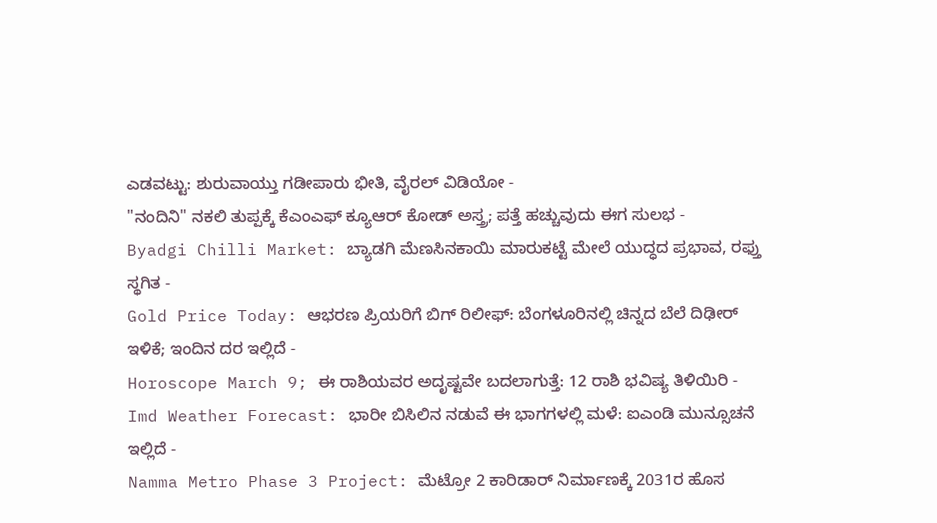ಎಡವಟ್ಟು: ಶುರುವಾಯ್ತು ಗಡೀಪಾರು ಭೀತಿ, ವೈರಲ್ ವಿಡಿಯೋ -
"ನಂದಿನಿ" ನಕಲಿ ತುಪ್ಪಕ್ಕೆ ಕೆಎಂಎಫ್ ಕ್ಯೂಆರ್ ಕೋಡ್ ಅಸ್ತ್ರ; ಪತ್ತೆ ಹಚ್ಚುವುದು ಈಗ ಸುಲಭ -
Byadgi Chilli Market: ಬ್ಯಾಡಗಿ ಮೆಣಸಿನಕಾಯಿ ಮಾರುಕಟ್ಟೆ ಮೇಲೆ ಯುದ್ಧದ ಪ್ರಭಾವ, ರಫ್ತು ಸ್ಥಗಿತ -
Gold Price Today: ಆಭರಣ ಪ್ರಿಯರಿಗೆ ಬಿಗ್ ರಿಲೀಫ್: ಬೆಂಗಳೂರಿನಲ್ಲಿ ಚಿನ್ನದ ಬೆಲೆ ದಿಢೀರ್ ಇಳಿಕೆ; ಇಂದಿನ ದರ ಇಲ್ಲಿದೆ -
Horoscope March 9; ಈ ರಾಶಿಯವರ ಅದೃಷ್ಟವೇ ಬದಲಾಗುತ್ತೆ: 12 ರಾಶಿ ಭವಿಷ್ಯ ತಿಳಿಯಿರಿ -
Imd Weather Forecast: ಭಾರೀ ಬಿಸಿಲಿನ ನಡುವೆ ಈ ಭಾಗಗಳಲ್ಲಿ ಮಳೆ: ಐಎಂಡಿ ಮುನ್ಸೂಚನೆ ಇಲ್ಲಿದೆ -
Namma Metro Phase 3 Project: ಮೆಟ್ರೋ 2 ಕಾರಿಡಾರ್ ನಿರ್ಮಾಣಕ್ಕೆ 2031ರ ಹೊಸ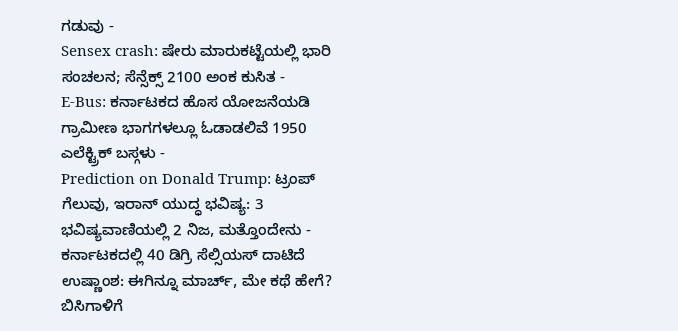ಗಡುವು -
Sensex crash: ಷೇರು ಮಾರುಕಟ್ಟೆಯಲ್ಲಿ ಭಾರಿ ಸಂಚಲನ; ಸೆನ್ಸೆಕ್ಸ್ 2100 ಅಂಕ ಕುಸಿತ -
E-Bus: ಕರ್ನಾಟಕದ ಹೊಸ ಯೋಜನೆಯಡಿ ಗ್ರಾಮೀಣ ಭಾಗಗಳಲ್ಲೂ ಓಡಾಡಲಿವೆ 1950 ಎಲೆಕ್ಟ್ರಿಕ್ ಬಸ್ಗಳು -
Prediction on Donald Trump: ಟ್ರಂಪ್ ಗೆಲುವು, ಇರಾನ್ ಯುದ್ಧ ಭವಿಷ್ಯ: 3 ಭವಿಷ್ಯವಾಣಿಯಲ್ಲಿ 2 ನಿಜ, ಮತ್ತೊಂದೇನು -
ಕರ್ನಾಟಕದಲ್ಲಿ 40 ಡಿಗ್ರಿ ಸೆಲ್ಸಿಯಸ್ ದಾಟಿದೆ ಉಷ್ಣಾಂಶ: ಈಗಿನ್ನೂ ಮಾರ್ಚ್, ಮೇ ಕಥೆ ಹೇಗೆ? ಬಿಸಿಗಾಳಿಗೆ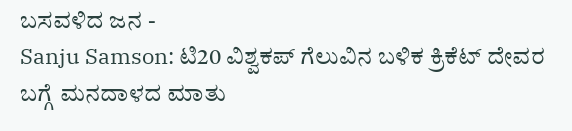ಬಸವಳಿದ ಜನ -
Sanju Samson: ಟಿ20 ವಿಶ್ವಕಪ್ ಗೆಲುವಿನ ಬಳಿಕ ಕ್ರಿಕೆಟ್ ದೇವರ ಬಗ್ಗೆ ಮನದಾಳದ ಮಾತು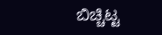ಬಿಚ್ಚಿಟ್ಟ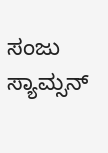ಸಂಜು ಸ್ಯಾಮ್ಸನ್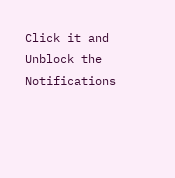Click it and Unblock the Notifications